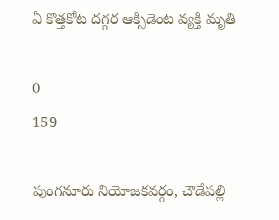ఏ కొత్తకోట దగ్గర ఆక్సిడెంట వ్యక్తి మృతి

0
159

పుంగనూరు నియోజకవర్గం, చౌడేపల్లి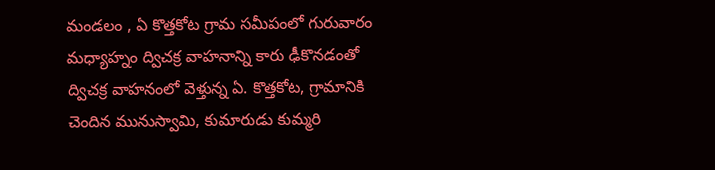మండలం , ఏ కొత్తకోట గ్రామ సమీపంలో గురువారం మధ్యాహ్నం ద్విచక్ర వాహనాన్ని కారు ఢీకొనడంతో ద్విచక్ర వాహనంలో వెళ్తున్న ఏ. కొత్తకోట, గ్రామానికి చెందిన మునుస్వామి, కుమారుడు కుమ్మరి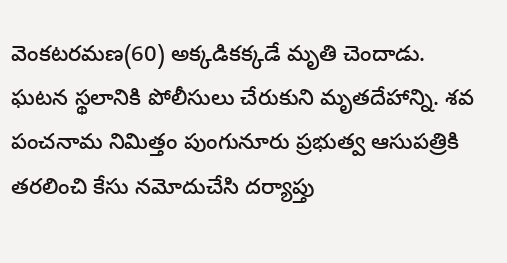వెంకటరమణ(60) అక్కడికక్కడే మృతి చెందాడు. ఘటన స్థలానికి పోలీసులు చేరుకుని మృతదేహాన్ని. శవ పంచనామ నిమిత్తం పుంగునూరు ప్రభుత్వ ఆసుపత్రికి తరలించి కేసు నమోదుచేసి దర్యాప్తు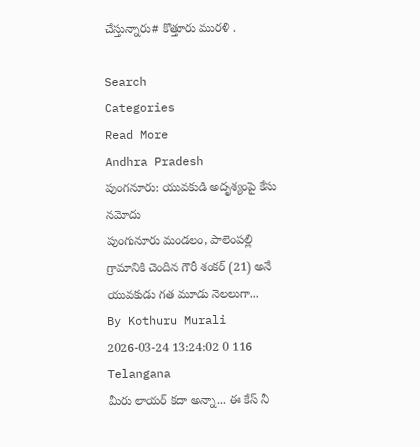చేస్తున్నారు# కొత్తూరు మురళి .

Search
Categories
Read More
Andhra Pradesh
పుంగనూరు: యువకుడి అదృశ్యంపై కేసు నమోదు
పుంగునూరు మండలం, పాలెంపల్లి గ్రామానికి చెందిన గౌరీ శంకర్ (21) అనే యువకుడు గత మూడు నెలలుగా...
By Kothuru Murali 2026-03-24 13:24:02 0 116
Telangana
మీరు లాయర్ కదా అన్నా... ఈ కేస్ నీ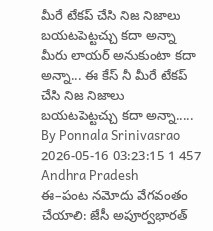మీరే టేకప్ చేసి నిజ నిజాలు బయటపెట్టచ్చు కదా అన్నా
మీరు లాయర్ అనుకుంటా కదా అన్నా... ఈ కేస్ నీ మీరే టేకప్ చేసి నిజ నిజాలు బయటపెట్టచ్చు కదా అన్నా.....
By Ponnala Srinivasrao 2026-05-16 03:23:15 1 457
Andhra Pradesh
ఈ–పంట నమోదు వేగవంతం చేయాలి: జేసీ అపూర్వభారత్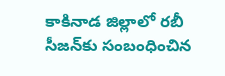కాకినాడ జిల్లాలో రబీ సీజన్‌కు సంబంధించిన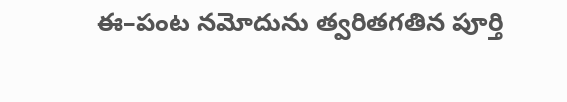ఈ–పంట నమోదును త్వరితగతిన పూర్తి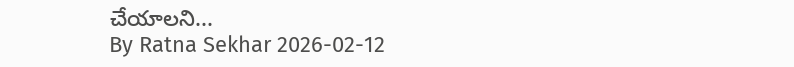చేయాలని...
By Ratna Sekhar 2026-02-12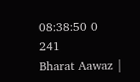08:38:50 0 241
Bharat Aawaz |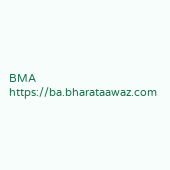BMA https://ba.bharataawaz.com